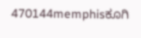470144memphisಕೂಗಿ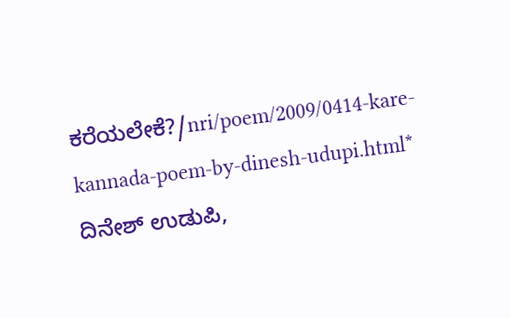ಕರೆಯಲೇಕೆ?/nri/poem/2009/0414-kare-kannada-poem-by-dinesh-udupi.html* ದಿನೇಶ್ ಉಡುಪಿ,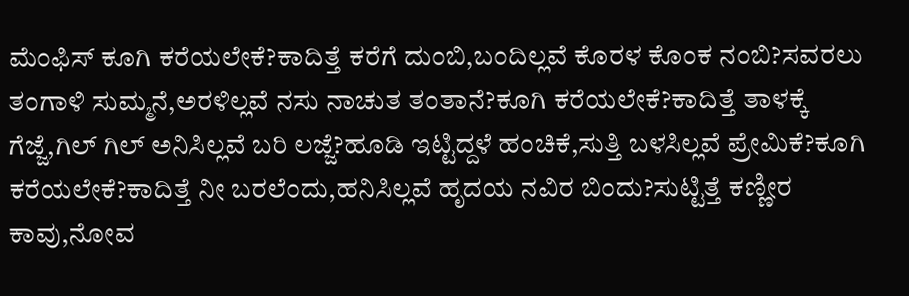ಮೆಂಫಿಸ್ ಕೂಗಿ ಕರೆಯಲೇಕೆ?ಕಾದಿತ್ತೆ ಕರೆಗೆ ದುಂಬಿ,ಬಂದಿಲ್ಲವೆ ಕೊರಳ ಕೊಂಕ ನಂಬಿ?ಸವರಲು ತಂಗಾಳಿ ಸುಮ್ಮನೆ,ಅರಳಿಲ್ಲವೆ ನಸು ನಾಚುತ ತಂತಾನೆ?ಕೂಗಿ ಕರೆಯಲೇಕೆ?ಕಾದಿತ್ತೆ ತಾಳಕ್ಕೆ ಗೆಜ್ಜೆ,ಗಿಲ್ ಗಿಲ್ ಅನಿಸಿಲ್ಲವೆ ಬರಿ ಲಜ್ಜೆ?ಹೂಡಿ ಇಟ್ಟಿದ್ದಳೆ ಹಂಚಿಕೆ,ಸುತ್ತಿ ಬಳಸಿಲ್ಲವೆ ಪ್ರೇಮಿಕೆ?ಕೂಗಿ ಕರೆಯಲೇಕೆ?ಕಾದಿತ್ತೆ ನೀ ಬರಲೆಂದು,ಹನಿಸಿಲ್ಲವೆ ಹೃದಯ ನವಿರ ಬಿಂದು?ಸುಟ್ಟಿತ್ತೆ ಕಣ್ಣೀರ ಕಾವು,ನೋವ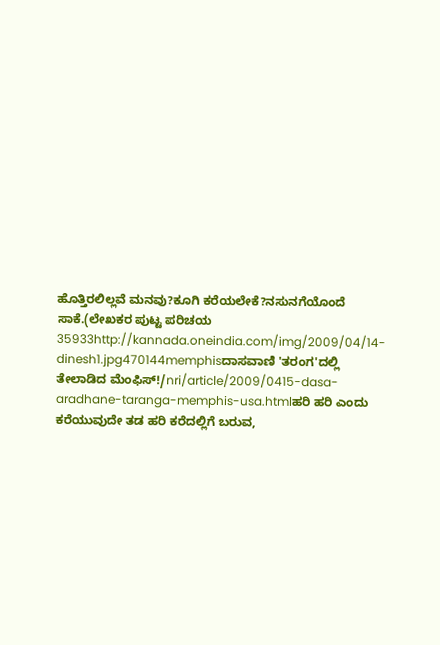ಹೊತ್ತಿರಲಿಲ್ಲವೆ ಮನವು?ಕೂಗಿ ಕರೆಯಲೇಕೆ?ನಸುನಗೆಯೊಂದೆ ಸಾಕೆ.(ಲೇಖಕರ ಪುಟ್ಟ ಪರಿಚಯ 35933http://kannada.oneindia.com/img/2009/04/14-dinesh1.jpg470144memphisದಾಸವಾಣಿ 'ತರಂಗ'ದಲ್ಲಿ ತೇಲಾಡಿದ ಮೆಂಫಿಸ್!/nri/article/2009/0415-dasa-aradhane-taranga-memphis-usa.htmlಹರಿ ಹರಿ ಎಂದು ಕರೆಯುವುದೇ ತಡ ಹರಿ ಕರೆದಲ್ಲಿಗೆ ಬರುವ,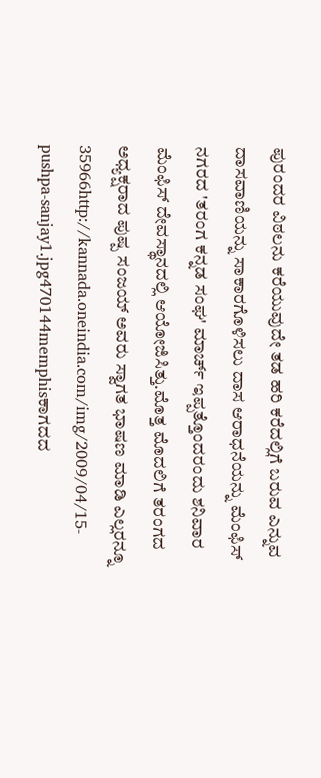ಪುರಂದರ ವಿಠಲನು ಕರೆಯುವುದೇ ತಡ ಹರಿ ಕರೆದಲ್ಲಿಗೆ ಬರುವ ಎನ್ನುವ ದಾಸವಾಣಿಯನ್ನು ಸಾಕಾರಗೊಳಿಸಲು ದಾಸ ಆರಾಧನೆಯನ್ನು ಮೆಂಫಿಸ್ ನಗರದ 'ತರಂಗ ಕನ್ನಡ ಸಂಘ' ಮಾರ್ಚ್ ಇಪ್ಪತ್ತೊಂದರಂದು ಶನಿವಾರ ಮೆಂಫಿಸ್ ದೇವಸ್ಥಾನದಲ್ಲಿ ಆಯೋಜಿಸಿತ್ತು.ಮೊತ್ತ ಮೊದಲಿಗೆ ತರಂಗದ ಅಧ್ಯಕ್ಷರಾದ ಪುಷ್ಪ ಸಂಜಯ್ ಅವರು ಸ್ವಾಗತ ಭಾಷಣ ಮಾಡಿ ಎಲ್ಲರನ್ನೂ 35966http://kannada.oneindia.com/img/2009/04/15-pushpa-sanjay1.jpg470144memphisಕಾಗದದ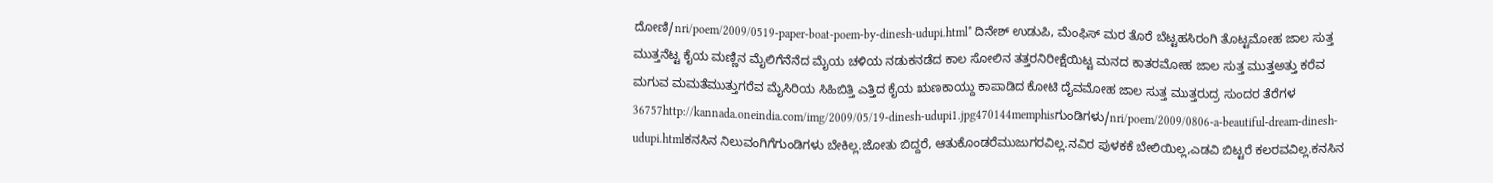ದೋಣಿ/nri/poem/2009/0519-paper-boat-poem-by-dinesh-udupi.html* ದಿನೇಶ್ ಉಡುಪಿ, ಮೆಂಫಿಸ್ ಮರ ತೊರೆ ಬೆಟ್ಟಹಸಿರಂಗಿ ತೊಟ್ಟಮೋಹ ಜಾಲ ಸುತ್ತ ಮುತ್ತನೆಟ್ಟ ಕೈಯ ಮಣ್ಣಿನ ಮೈಲಿಗೆನೆನೆದ ಮೈಯ ಚಳಿಯ ನಡುಕನಡೆದ ಕಾಲ ಸೋಲಿನ ತತ್ತರನಿರೀಕ್ಷೆಯಿಟ್ಟ ಮನದ ಕಾತರಮೋಹ ಜಾಲ ಸುತ್ತ ಮುತ್ತಅತ್ತು ಕರೆವ ಮಗುವ ಮಮತೆಮುತ್ತುಗರೆವ ಮೈಸಿರಿಯ ಸಿಹಿಬಿತ್ತಿ ಎತ್ತಿದ ಕೈಯ ಋಣಕಾಯ್ದು ಕಾಪಾಡಿದ ಕೋಟಿ ದೈವಮೋಹ ಜಾಲ ಸುತ್ತ ಮುತ್ತರುದ್ರ ಸುಂದರ ತೆರೆಗಳ 36757http://kannada.oneindia.com/img/2009/05/19-dinesh-udupi1.jpg470144memphisಗುಂಡಿಗಳು/nri/poem/2009/0806-a-beautiful-dream-dinesh-udupi.htmlಕನಸಿನ ನಿಲುವಂಗಿಗೆಗುಂಡಿಗಳು ಬೇಕಿಲ್ಲ.ಜೋತು ಬಿದ್ದರೆ, ಆತುಕೊಂಡರೆಮುಜುಗರವಿಲ್ಲ.ನವಿರ ಪುಳಕಕೆ ಬೇಲಿಯಿಲ್ಲ,ಎಡವಿ ಬಿಟ್ಟರೆ ಕಲರವವಿಲ್ಲ.ಕನಸಿನ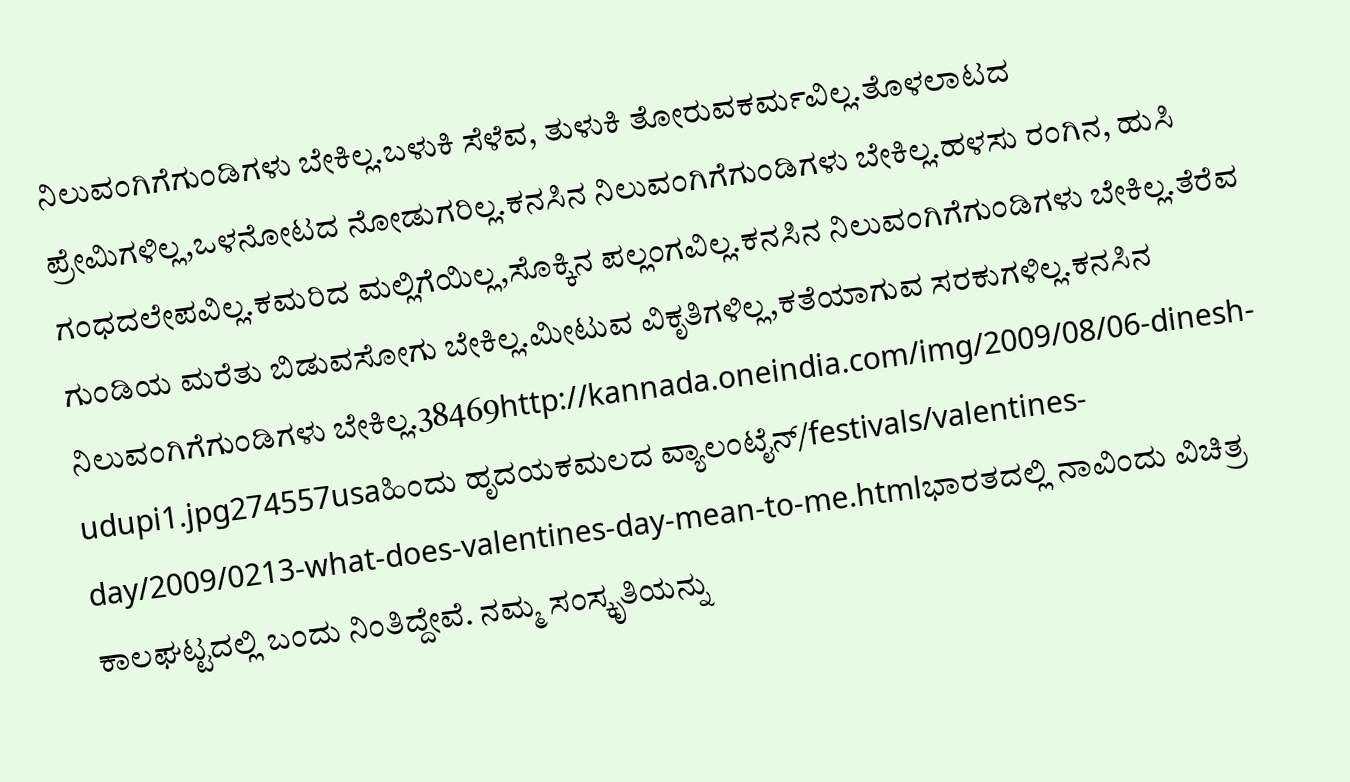ನಿಲುವಂಗಿಗೆಗುಂಡಿಗಳು ಬೇಕಿಲ್ಲ.ಬಳುಕಿ ಸೆಳೆವ, ತುಳುಕಿ ತೋರುವಕರ್ಮವಿಲ್ಲ.ತೊಳಲಾಟದ ಪ್ರೇಮಿಗಳಿಲ್ಲ,ಒಳನೋಟದ ನೋಡುಗರಿಲ್ಲ.ಕನಸಿನ ನಿಲುವಂಗಿಗೆಗುಂಡಿಗಳು ಬೇಕಿಲ್ಲ.ಹಳಸು ರಂಗಿನ, ಹುಸಿ ಗಂಧದಲೇಪವಿಲ್ಲ.ಕಮರಿದ ಮಲ್ಲಿಗೆಯಿಲ್ಲ,ಸೊಕ್ಕಿನ ಪಲ್ಲಂಗವಿಲ್ಲ.ಕನಸಿನ ನಿಲುವಂಗಿಗೆಗುಂಡಿಗಳು ಬೇಕಿಲ್ಲ.ತೆರೆವ ಗುಂಡಿಯ ಮರೆತು ಬಿಡುವಸೋಗು ಬೇಕಿಲ್ಲ.ಮೀಟುವ ವಿಕೃತಿಗಳಿಲ್ಲ,ಕತೆಯಾಗುವ ಸರಕುಗಳಿಲ್ಲ.ಕನಸಿನ ನಿಲುವಂಗಿಗೆಗುಂಡಿಗಳು ಬೇಕಿಲ್ಲ.38469http://kannada.oneindia.com/img/2009/08/06-dinesh-udupi1.jpg274557usaಹಿಂದು ಹೃದಯಕಮಲದ ವ್ಯಾಲಂಟೈನ್/festivals/valentines-day/2009/0213-what-does-valentines-day-mean-to-me.htmlಭಾರತದಲ್ಲಿ ನಾವಿಂದು ವಿಚಿತ್ರ ಕಾಲಘಟ್ಟದಲ್ಲಿ ಬಂದು ನಿಂತಿದ್ದೇವೆ. ನಮ್ಮ ಸಂಸ್ಕೃತಿಯನ್ನು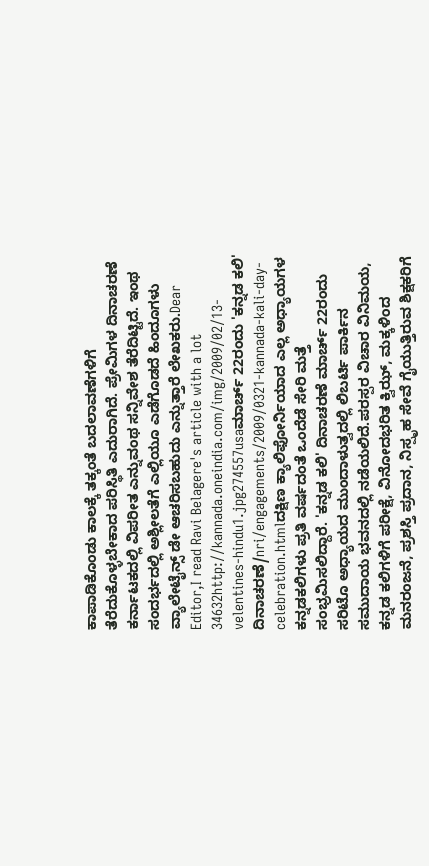ಕಾಪಾಡಿಕೊಂಡು ಕಾಲಕ್ಕೆ ತಕ್ಕಂತೆ ಬದಲಾವಣೆಗಳಿಗೆ ತೆರೆದುಕೊಳ್ಳಬೇಕಾದ ಪರಿಸ್ಥಿತಿ ಎದುರಾಗಿದೆ. ಪ್ರೇಮಿಗಳ ದಿನಾಚರಣೆ ಕರ್ನಾಟಕದಲ್ಲಿ ವಿಪರೀತ ಎನ್ನುವಂಥ ಸನ್ನಿವೇಶ ತೆರೆದಿಟ್ಟಿದೆ. ಇಂಥ ಸಂದರ್ಭದಲ್ಲಿ ಅಶ್ಲೀಲತೆಗೆ ಎಲ್ಲಿಯೂ ಎಡೆಗೊಡದೆ ಹಿಂದೂಗಳು ವ್ಯಾಲೇಟೈನ್ಸ್ ಡೇ ಆಚರಿಸಬಹುದು ಎನ್ನುತ್ತಾರೆ ಲೇಖಕರು.Dear Editor,I read Ravi Belagere's article with a lot 34632http://kannada.oneindia.com/img/2009/02/13-velentines-hindu1.jpg274557usaಮಾರ್ಚ್ 22ರಂದು 'ಕನ್ನಡ ಕಲಿ' ದಿನಾಚರಣೆ/nri/engagements/2009/0321-kannada-kali-day-celebration.htmlದಕ್ಷಿಣ ಕ್ಯಾಲಿಫೋರ್ನಿಯಾದ ಎಲ್ಲ ಅಧ್ಯಾಯಗಳ ಕನ್ನಡಕಲಿಗಳು ಪ್ರತಿ ವರ್ಷದಂತೆ ಒಂದೆಡೆ ಸೇರಿ ಮತ್ತೆ ಸಂಭ್ರಮಿಸಲಿದ್ದಾರೆ. 'ಕನ್ನಡ ಕಲಿ' ದಿನಾಚರಣೆ ಮಾರ್ಚ್ 22ರಂದು ಸರಿಟೊ ಅಧ್ಯಾಯದ ಮುಂದಾಳುತ್ವದಲ್ಲಿ ಲಿಬರ್ಟಿ ಪಾರ್ಕಿನ ಸಮುದಾಯ ಭವನದಲ್ಲಿ ನಡೆಯಲಿದೆ.ಪರಸ್ಪರ ವಿಚಾರ ವಿನಿಮಯ, ಕನ್ನಡ ಕಲಿಗಳಿಗೆ ಪರೀಕ್ಷೆ, ವಿನೋದಭರಿತ ಕ್ವಿಝ್, ಮಕ್ಕಳಿಂದ ಮನರಂಜನೆ, ಪ್ರಶಸ್ತಿ ಪ್ರದಾನ, ನಿಸ್ಪೃಹ ಸೇವೆ ಗೈಯುತ್ತಿರುವ ಶಿಕ್ಷಕರಿಗೆ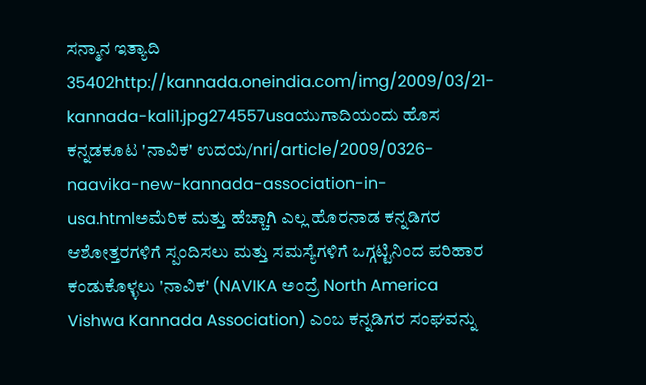ಸನ್ಮಾನ ಇತ್ಯಾದಿ 35402http://kannada.oneindia.com/img/2009/03/21-kannada-kali1.jpg274557usaಯುಗಾದಿಯಂದು ಹೊಸ ಕನ್ನಡಕೂಟ 'ನಾವಿಕ' ಉದಯ/nri/article/2009/0326-naavika-new-kannada-association-in-usa.htmlಅಮೆರಿಕ ಮತ್ತು ಹೆಚ್ಚಾಗಿ ಎಲ್ಲ ಹೊರನಾಡ ಕನ್ನಡಿಗರ ಆಶೋತ್ತರಗಳಿಗೆ ಸ್ಪಂದಿಸಲು ಮತ್ತು ಸಮಸ್ಯೆಗಳಿಗೆ ಒಗ್ಗಟ್ಟಿನಿಂದ ಪರಿಹಾರ ಕಂಡುಕೊಳ್ಳಲು 'ನಾವಿಕ' (NAVIKA ಅಂದ್ರೆ North America Vishwa Kannada Association) ಎಂಬ ಕನ್ನಡಿಗರ ಸಂಘವನ್ನು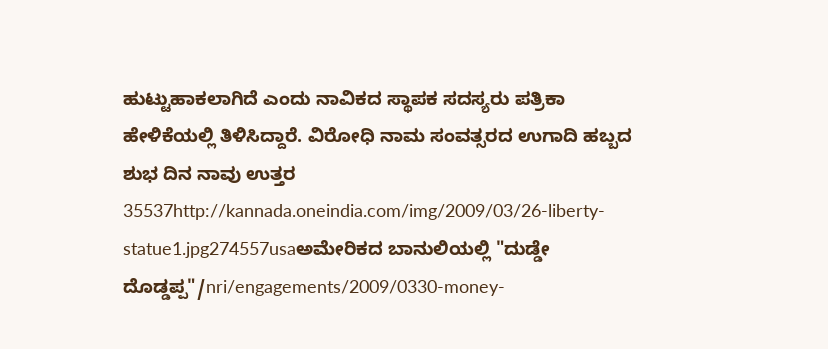ಹುಟ್ಟುಹಾಕಲಾಗಿದೆ ಎಂದು ನಾವಿಕದ ಸ್ಥಾಪಕ ಸದಸ್ಯರು ಪತ್ರಿಕಾ ಹೇಳಿಕೆಯಲ್ಲಿ ತಿಳಿಸಿದ್ದಾರೆ. ವಿರೋಧಿ ನಾಮ ಸಂವತ್ಸರದ ಉಗಾದಿ ಹಬ್ಬದ ಶುಭ ದಿನ ನಾವು ಉತ್ತರ 35537http://kannada.oneindia.com/img/2009/03/26-liberty-statue1.jpg274557usaಅಮೇರಿಕದ ಬಾನುಲಿಯಲ್ಲಿ "ದುಡ್ಡೇ ದೊಡ್ಡಪ್ಪ"/nri/engagements/2009/0330-money-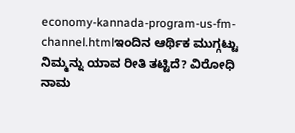economy-kannada-program-us-fm-channel.htmlಇಂದಿನ ಆರ್ಥಿಕ ಮುಗ್ಗಟ್ಟು ನಿಮ್ಮನ್ನು ಯಾವ ರೀತಿ ತಟ್ಟಿದೆ? ವಿರೋಧಿ ನಾಮ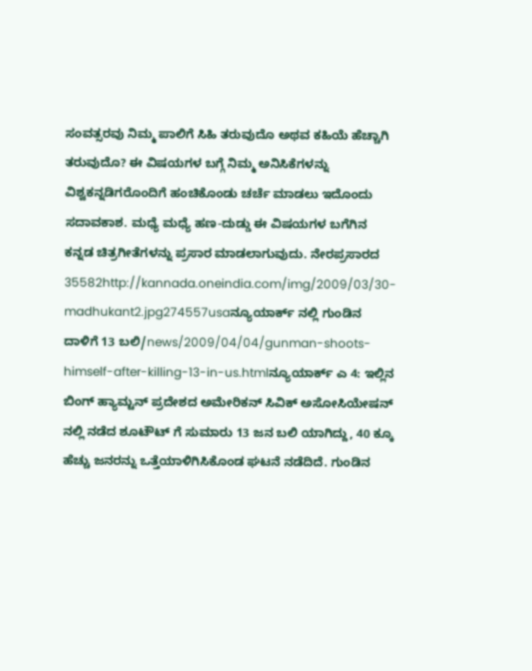ಸಂವತ್ಸರವು ನಿಮ್ಮ ಪಾಲಿಗೆ ಸಿಹಿ ತರುವುದೊ ಅಥವ ಕಹಿಯೆ ಹೆಚ್ಚಾಗಿ ತರುವುದೊ? ಈ ವಿಷಯಗಳ ಬಗ್ಗೆ ನಿಮ್ಮ ಅನಿಸಿಕೆಗಳನ್ನು ವಿಶ್ವಕನ್ನಡಿಗರೊಂದಿಗೆ ಹಂಚಿಕೊಂಡು ಚರ್ಚೆ ಮಾಡಲು ಇದೊಂದು ಸದಾವಕಾಶ. ಮಧ್ಯೆ ಮಧ್ಯೆ ಹಣ-ದುಡ್ಡು ಈ ವಿಷಯಗಳ ಬಗೆಗಿನ ಕನ್ನಡ ಚಿತ್ರಗೀತೆಗಳನ್ನು ಪ್ರಸಾರ ಮಾಡಲಾಗುವುದು. ನೇರಪ್ರಸಾರದ 35582http://kannada.oneindia.com/img/2009/03/30-madhukant2.jpg274557usaನ್ಯೂಯಾರ್ಕ್ ನಲ್ಲಿ ಗುಂಡಿನ ದಾಳಿಗೆ 13 ಬಲಿ/news/2009/04/04/gunman-shoots-himself-after-killing-13-in-us.htmlನ್ಯೂಯಾರ್ಕ್ ಎ 4: ಇಲ್ಲಿನ ಬಿಂಗ್ ಹ್ಯಾಮ್ಟನ್ ಪ್ರದೇಶದ ಅಮೇರಿಕನ್ ಸಿವಿಕ್ ಅಸೋಸಿಯೇಷನ್ ನಲ್ಲಿ ನಡೆದ ಶೂಟೌಟ್ ಗೆ ಸುಮಾರು 13 ಜನ ಬಲಿ ಯಾಗಿದ್ದು, 40 ಕ್ಕೂ ಹೆಚ್ಚು ಜನರನ್ನು ಒತ್ತೆಯಾಳಿಗಿಸಿಕೊಂಡ ಘಟನೆ ನಡೆದಿದೆ. ಗುಂಡಿನ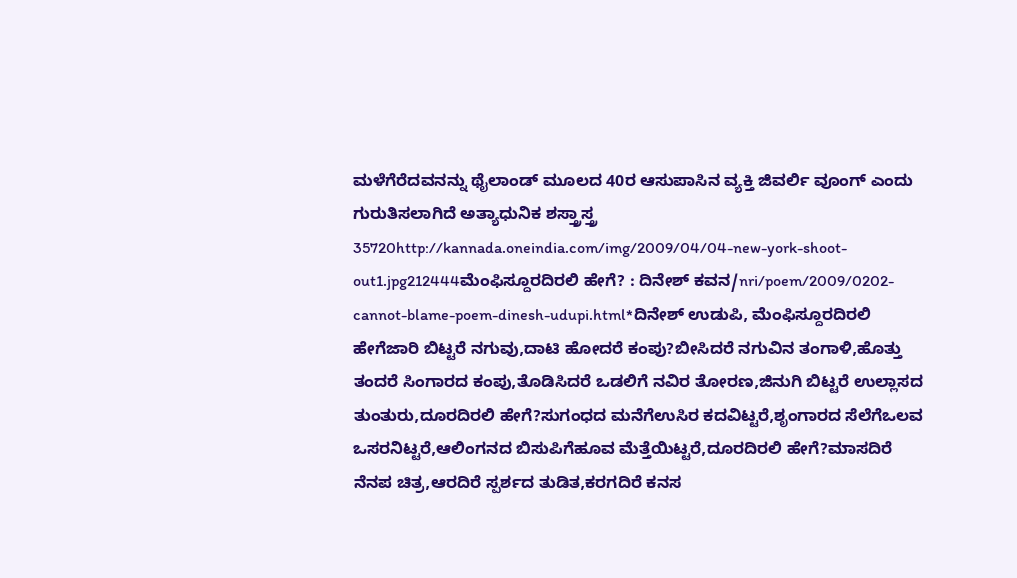ಮಳೆಗೆರೆದವನನ್ನು ಥೈಲಾಂಡ್ ಮೂಲದ 40ರ ಆಸುಪಾಸಿನ ವ್ಯಕ್ತಿ ಜಿವರ್ಲಿ ವೂಂಗ್ ಎಂದು ಗುರುತಿಸಲಾಗಿದೆ ಅತ್ಯಾಧುನಿಕ ಶಸ್ತ್ರಾಸ್ತ್ರ 35720http://kannada.oneindia.com/img/2009/04/04-new-york-shoot-out1.jpg212444ಮೆಂಫಿಸ್ದೂರದಿರಲಿ ಹೇಗೆ? : ದಿನೇಶ್ ಕವನ/nri/poem/2009/0202-cannot-blame-poem-dinesh-udupi.html*ದಿನೇಶ್ ಉಡುಪಿ, ಮೆಂಫಿಸ್ದೂರದಿರಲಿ ಹೇಗೆಜಾರಿ ಬಿಟ್ಟರೆ ನಗುವು,ದಾಟಿ ಹೋದರೆ ಕಂಪು?ಬೀಸಿದರೆ ನಗುವಿನ ತಂಗಾಳಿ,ಹೊತ್ತು ತಂದರೆ ಸಿಂಗಾರದ ಕಂಪು,ತೊಡಿಸಿದರೆ ಒಡಲಿಗೆ ನವಿರ ತೋರಣ,ಜಿನುಗಿ ಬಿಟ್ಟರೆ ಉಲ್ಲಾಸದ ತುಂತುರು,ದೂರದಿರಲಿ ಹೇಗೆ?ಸುಗಂಧದ ಮನೆಗೆಉಸಿರ ಕದವಿಟ್ಟರೆ,ಶೃಂಗಾರದ ಸೆಲೆಗೆಒಲವ ಒಸರನಿಟ್ಟರೆ,ಆಲಿಂಗನದ ಬಿಸುಪಿಗೆಹೂವ ಮೆತ್ತೆಯಿಟ್ಟರೆ,ದೂರದಿರಲಿ ಹೇಗೆ?ಮಾಸದಿರೆ ನೆನಪ ಚಿತ್ರ,ಆರದಿರೆ ಸ್ಪರ್ಶದ ತುಡಿತ,ಕರಗದಿರೆ ಕನಸ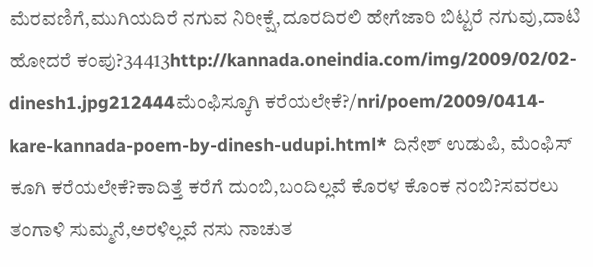ಮೆರವಣಿಗೆ,ಮುಗಿಯದಿರೆ ನಗುವ ನಿರೀಕ್ಷೆ,ದೂರದಿರಲಿ ಹೇಗೆಜಾರಿ ಬಿಟ್ಟರೆ ನಗುವು,ದಾಟಿ ಹೋದರೆ ಕಂಪು?34413http://kannada.oneindia.com/img/2009/02/02-dinesh1.jpg212444ಮೆಂಫಿಸ್ಕೂಗಿ ಕರೆಯಲೇಕೆ?/nri/poem/2009/0414-kare-kannada-poem-by-dinesh-udupi.html* ದಿನೇಶ್ ಉಡುಪಿ, ಮೆಂಫಿಸ್ ಕೂಗಿ ಕರೆಯಲೇಕೆ?ಕಾದಿತ್ತೆ ಕರೆಗೆ ದುಂಬಿ,ಬಂದಿಲ್ಲವೆ ಕೊರಳ ಕೊಂಕ ನಂಬಿ?ಸವರಲು ತಂಗಾಳಿ ಸುಮ್ಮನೆ,ಅರಳಿಲ್ಲವೆ ನಸು ನಾಚುತ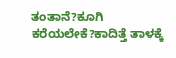ತಂತಾನೆ?ಕೂಗಿ ಕರೆಯಲೇಕೆ?ಕಾದಿತ್ತೆ ತಾಳಕ್ಕೆ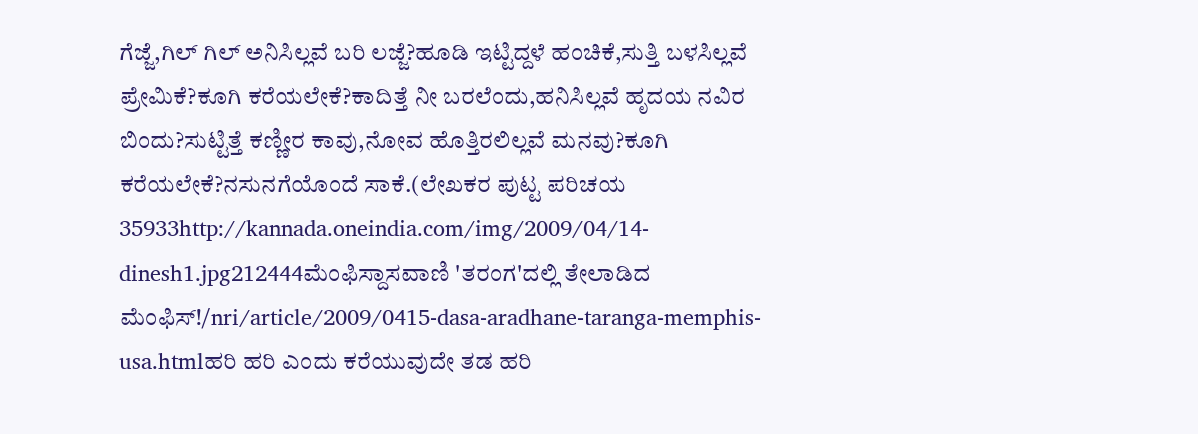ಗೆಜ್ಜೆ,ಗಿಲ್ ಗಿಲ್ ಅನಿಸಿಲ್ಲವೆ ಬರಿ ಲಜ್ಜೆ?ಹೂಡಿ ಇಟ್ಟಿದ್ದಳೆ ಹಂಚಿಕೆ,ಸುತ್ತಿ ಬಳಸಿಲ್ಲವೆ ಪ್ರೇಮಿಕೆ?ಕೂಗಿ ಕರೆಯಲೇಕೆ?ಕಾದಿತ್ತೆ ನೀ ಬರಲೆಂದು,ಹನಿಸಿಲ್ಲವೆ ಹೃದಯ ನವಿರ ಬಿಂದು?ಸುಟ್ಟಿತ್ತೆ ಕಣ್ಣೀರ ಕಾವು,ನೋವ ಹೊತ್ತಿರಲಿಲ್ಲವೆ ಮನವು?ಕೂಗಿ ಕರೆಯಲೇಕೆ?ನಸುನಗೆಯೊಂದೆ ಸಾಕೆ.(ಲೇಖಕರ ಪುಟ್ಟ ಪರಿಚಯ 35933http://kannada.oneindia.com/img/2009/04/14-dinesh1.jpg212444ಮೆಂಫಿಸ್ದಾಸವಾಣಿ 'ತರಂಗ'ದಲ್ಲಿ ತೇಲಾಡಿದ ಮೆಂಫಿಸ್!/nri/article/2009/0415-dasa-aradhane-taranga-memphis-usa.htmlಹರಿ ಹರಿ ಎಂದು ಕರೆಯುವುದೇ ತಡ ಹರಿ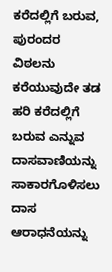ಕರೆದಲ್ಲಿಗೆ ಬರುವ, ಪುರಂದರ ವಿಠಲನು ಕರೆಯುವುದೇ ತಡ ಹರಿ ಕರೆದಲ್ಲಿಗೆ ಬರುವ ಎನ್ನುವ ದಾಸವಾಣಿಯನ್ನು ಸಾಕಾರಗೊಳಿಸಲು ದಾಸ ಆರಾಧನೆಯನ್ನು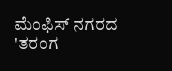ಮೆಂಫಿಸ್ ನಗರದ 'ತರಂಗ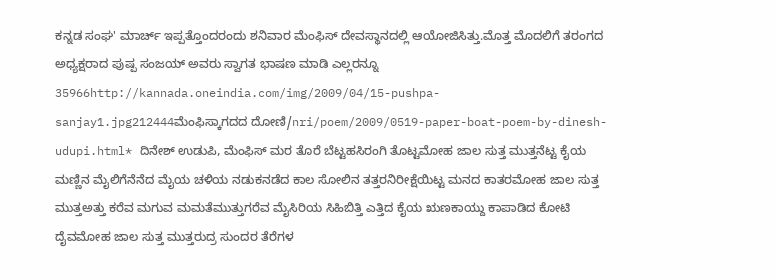ಕನ್ನಡ ಸಂಘ' ಮಾರ್ಚ್ ಇಪ್ಪತ್ತೊಂದರಂದು ಶನಿವಾರ ಮೆಂಫಿಸ್ ದೇವಸ್ಥಾನದಲ್ಲಿ ಆಯೋಜಿಸಿತ್ತು.ಮೊತ್ತ ಮೊದಲಿಗೆ ತರಂಗದ ಅಧ್ಯಕ್ಷರಾದ ಪುಷ್ಪ ಸಂಜಯ್ ಅವರು ಸ್ವಾಗತ ಭಾಷಣ ಮಾಡಿ ಎಲ್ಲರನ್ನೂ 35966http://kannada.oneindia.com/img/2009/04/15-pushpa-sanjay1.jpg212444ಮೆಂಫಿಸ್ಕಾಗದದ ದೋಣಿ/nri/poem/2009/0519-paper-boat-poem-by-dinesh-udupi.html* ದಿನೇಶ್ ಉಡುಪಿ, ಮೆಂಫಿಸ್ ಮರ ತೊರೆ ಬೆಟ್ಟಹಸಿರಂಗಿ ತೊಟ್ಟಮೋಹ ಜಾಲ ಸುತ್ತ ಮುತ್ತನೆಟ್ಟ ಕೈಯ ಮಣ್ಣಿನ ಮೈಲಿಗೆನೆನೆದ ಮೈಯ ಚಳಿಯ ನಡುಕನಡೆದ ಕಾಲ ಸೋಲಿನ ತತ್ತರನಿರೀಕ್ಷೆಯಿಟ್ಟ ಮನದ ಕಾತರಮೋಹ ಜಾಲ ಸುತ್ತ ಮುತ್ತಅತ್ತು ಕರೆವ ಮಗುವ ಮಮತೆಮುತ್ತುಗರೆವ ಮೈಸಿರಿಯ ಸಿಹಿಬಿತ್ತಿ ಎತ್ತಿದ ಕೈಯ ಋಣಕಾಯ್ದು ಕಾಪಾಡಿದ ಕೋಟಿ ದೈವಮೋಹ ಜಾಲ ಸುತ್ತ ಮುತ್ತರುದ್ರ ಸುಂದರ ತೆರೆಗಳ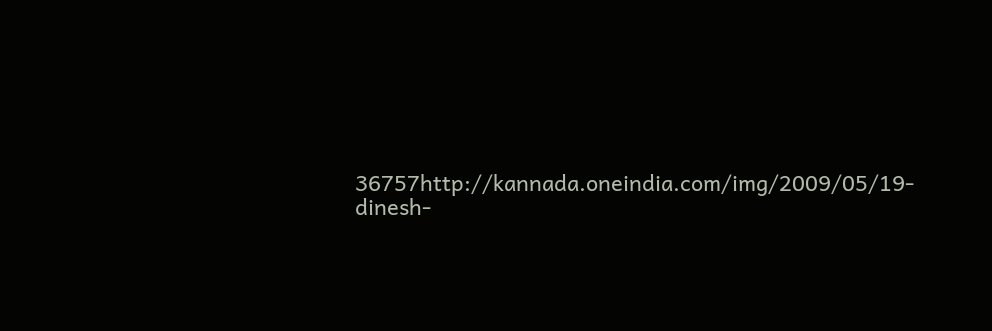36757http://kannada.oneindia.com/img/2009/05/19-dinesh-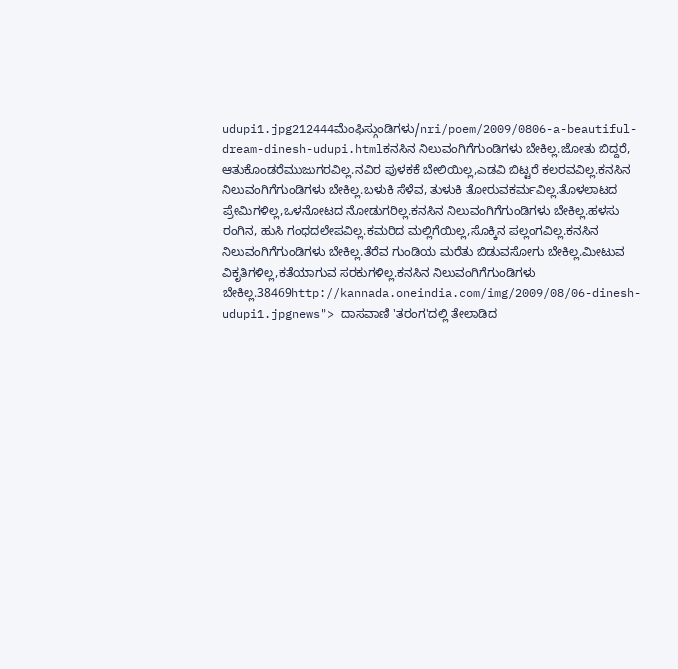udupi1.jpg212444ಮೆಂಫಿಸ್ಗುಂಡಿಗಳು/nri/poem/2009/0806-a-beautiful-dream-dinesh-udupi.htmlಕನಸಿನ ನಿಲುವಂಗಿಗೆಗುಂಡಿಗಳು ಬೇಕಿಲ್ಲ.ಜೋತು ಬಿದ್ದರೆ, ಆತುಕೊಂಡರೆಮುಜುಗರವಿಲ್ಲ.ನವಿರ ಪುಳಕಕೆ ಬೇಲಿಯಿಲ್ಲ,ಎಡವಿ ಬಿಟ್ಟರೆ ಕಲರವವಿಲ್ಲ.ಕನಸಿನ ನಿಲುವಂಗಿಗೆಗುಂಡಿಗಳು ಬೇಕಿಲ್ಲ.ಬಳುಕಿ ಸೆಳೆವ, ತುಳುಕಿ ತೋರುವಕರ್ಮವಿಲ್ಲ.ತೊಳಲಾಟದ ಪ್ರೇಮಿಗಳಿಲ್ಲ,ಒಳನೋಟದ ನೋಡುಗರಿಲ್ಲ.ಕನಸಿನ ನಿಲುವಂಗಿಗೆಗುಂಡಿಗಳು ಬೇಕಿಲ್ಲ.ಹಳಸು ರಂಗಿನ, ಹುಸಿ ಗಂಧದಲೇಪವಿಲ್ಲ.ಕಮರಿದ ಮಲ್ಲಿಗೆಯಿಲ್ಲ,ಸೊಕ್ಕಿನ ಪಲ್ಲಂಗವಿಲ್ಲ.ಕನಸಿನ ನಿಲುವಂಗಿಗೆಗುಂಡಿಗಳು ಬೇಕಿಲ್ಲ.ತೆರೆವ ಗುಂಡಿಯ ಮರೆತು ಬಿಡುವಸೋಗು ಬೇಕಿಲ್ಲ.ಮೀಟುವ ವಿಕೃತಿಗಳಿಲ್ಲ,ಕತೆಯಾಗುವ ಸರಕುಗಳಿಲ್ಲ.ಕನಸಿನ ನಿಲುವಂಗಿಗೆಗುಂಡಿಗಳು ಬೇಕಿಲ್ಲ.38469http://kannada.oneindia.com/img/2009/08/06-dinesh-udupi1.jpgnews"> ದಾಸವಾಣಿ 'ತರಂಗ'ದಲ್ಲಿ ತೇಲಾಡಿದ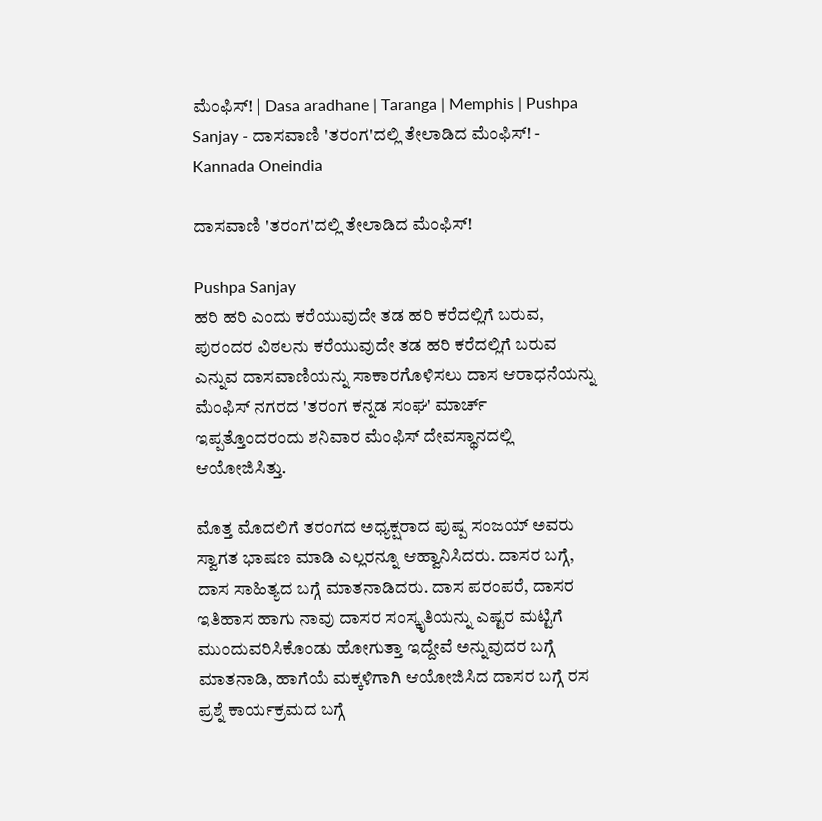ಮೆಂಫಿಸ್! | Dasa aradhane | Taranga | Memphis | Pushpa Sanjay - ದಾಸವಾಣಿ 'ತರಂಗ'ದಲ್ಲಿ ತೇಲಾಡಿದ ಮೆಂಫಿಸ್! - Kannada Oneindia

ದಾಸವಾಣಿ 'ತರಂಗ'ದಲ್ಲಿ ತೇಲಾಡಿದ ಮೆಂಫಿಸ್!

Pushpa Sanjay
ಹರಿ ಹರಿ ಎಂದು ಕರೆಯುವುದೇ ತಡ ಹರಿ ಕರೆದಲ್ಲಿಗೆ ಬರುವ, ಪುರಂದರ ವಿಠಲನು ಕರೆಯುವುದೇ ತಡ ಹರಿ ಕರೆದಲ್ಲಿಗೆ ಬರುವ ಎನ್ನುವ ದಾಸವಾಣಿಯನ್ನು ಸಾಕಾರಗೊಳಿಸಲು ದಾಸ ಆರಾಧನೆಯನ್ನು ಮೆಂಫಿಸ್ ನಗರದ 'ತರಂಗ ಕನ್ನಡ ಸಂಘ' ಮಾರ್ಚ್ ಇಪ್ಪತ್ತೊಂದರಂದು ಶನಿವಾರ ಮೆಂಫಿಸ್ ದೇವಸ್ಥಾನದಲ್ಲಿ ಆಯೋಜಿಸಿತ್ತು.

ಮೊತ್ತ ಮೊದಲಿಗೆ ತರಂಗದ ಅಧ್ಯಕ್ಷರಾದ ಪುಷ್ಪ ಸಂಜಯ್ ಅವರು ಸ್ವಾಗತ ಭಾಷಣ ಮಾಡಿ ಎಲ್ಲರನ್ನೂ ಆಹ್ವಾನಿಸಿದರು. ದಾಸರ ಬಗ್ಗೆ, ದಾಸ ಸಾಹಿತ್ಯದ ಬಗ್ಗೆ ಮಾತನಾಡಿದರು. ದಾಸ ಪರಂಪರೆ, ದಾಸರ ಇತಿಹಾಸ ಹಾಗು ನಾವು ದಾಸರ ಸಂಸ್ಕೃತಿಯನ್ನು ಎಷ್ಟರ ಮಟ್ಟಿಗೆ ಮುಂದುವರಿಸಿಕೊಂಡು ಹೋಗುತ್ತಾ ಇದ್ದೇವೆ ಅನ್ನುವುದರ ಬಗ್ಗೆ ಮಾತನಾಡಿ, ಹಾಗೆಯೆ ಮಕ್ಕಳಿಗಾಗಿ ಆಯೋಜಿಸಿದ ದಾಸರ ಬಗ್ಗೆ ರಸ ಪ್ರಶ್ನೆ ಕಾರ್ಯಕ್ರಮದ ಬಗ್ಗೆ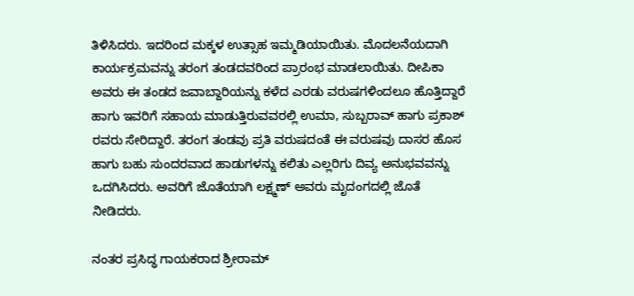ತಿಳಿಸಿದರು. ಇದರಿಂದ ಮಕ್ಕಳ ಉತ್ಸಾಹ ಇಮ್ಮಡಿಯಾಯಿತು. ಮೊದಲನೆಯದಾಗಿ ಕಾರ್ಯಕ್ರಮವನ್ನು ತರಂಗ ತಂಡದವರಿಂದ ಪ್ರಾರಂಭ ಮಾಡಲಾಯಿತು. ದೀಪಿಕಾ ಅವರು ಈ ತಂಡದ ಜವಾಬ್ದಾರಿಯನ್ನು ಕಳೆದ ಎರಡು ವರುಷಗಳಿಂದಲೂ ಹೊತ್ತಿದ್ದಾರೆ ಹಾಗು ಇವರಿಗೆ ಸಹಾಯ ಮಾಡುತ್ತಿರುವವರಲ್ಲಿ ಉಮಾ, ಸುಬ್ಬರಾವ್ ಹಾಗು ಪ್ರಕಾಶ್ ರವರು ಸೇರಿದ್ದಾರೆ. ತರಂಗ ತಂಡವು ಪ್ರತಿ ವರುಷದಂತೆ ಈ ವರುಷವು ದಾಸರ ಹೊಸ ಹಾಗು ಬಹು ಸುಂದರವಾದ ಹಾಡುಗಳನ್ನು ಕಲಿತು ಎಲ್ಲರಿಗು ದಿವ್ಯ ಅನುಭವವನ್ನು ಒದಗಿಸಿದರು. ಅವರಿಗೆ ಜೊತೆಯಾಗಿ ಲಕ್ಷ್ಮಣ್ ಅವರು ಮೃದಂಗದಲ್ಲಿ ಜೊತೆ ನೀಡಿದರು.

ನಂತರ ಪ್ರಸಿದ್ಧ ಗಾಯಕರಾದ ಶ್ರೀರಾಮ್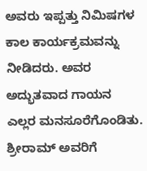ಅವರು ಇಪ್ಪತ್ತು ನಿಮಿಷಗಳ ಕಾಲ ಕಾರ್ಯಕ್ರಮವನ್ನು ನೀಡಿದರು. ಅವರ ಅದ್ಭುತವಾದ ಗಾಯನ ಎಲ್ಲರ ಮನಸೂರೆಗೊಂಡಿತು. ಶ್ರೀರಾಮ್ ಅವರಿಗೆ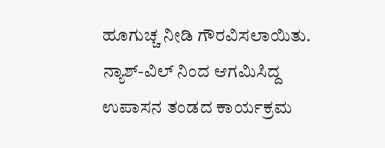ಹೂಗುಚ್ಚ ನೀಡಿ ಗೌರವಿಸಲಾಯಿತು. ನ್ಯಾಶ್-ವಿಲ್ ನಿಂದ ಆಗಮಿಸಿದ್ದ ಉಪಾಸನ ತಂಡದ ಕಾರ್ಯಕ್ರಮ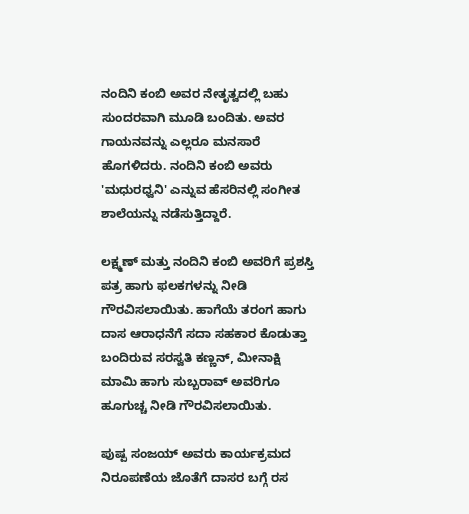ನಂದಿನಿ ಕಂಬಿ ಅವರ ನೇತೃತ್ವದಲ್ಲಿ ಬಹು ಸುಂದರವಾಗಿ ಮೂಡಿ ಬಂದಿತು. ಅವರ ಗಾಯನವನ್ನು ಎಲ್ಲರೂ ಮನಸಾರೆ ಹೊಗಳಿದರು. ನಂದಿನಿ ಕಂಬಿ ಅವರು 'ಮಧುರಧ್ವನಿ' ಎನ್ನುವ ಹೆಸರಿನಲ್ಲಿ ಸಂಗೀತ ಶಾಲೆಯನ್ನು ನಡೆಸುತ್ತಿದ್ದಾರೆ.

ಲಕ್ಷ್ಮಣ್ ಮತ್ತು ನಂದಿನಿ ಕಂಬಿ ಅವರಿಗೆ ಪ್ರಶಸ್ತಿ ಪತ್ರ ಹಾಗು ಫಲಕಗಳನ್ನು ನೀಡಿ ಗೌರವಿಸಲಾಯಿತು. ಹಾಗೆಯೆ ತರಂಗ ಹಾಗು ದಾಸ ಆರಾಧನೆಗೆ ಸದಾ ಸಹಕಾರ ಕೊಡುತ್ತಾ ಬಂದಿರುವ ಸರಸ್ವತಿ ಕಣ್ಣನ್, ಮೀನಾಕ್ಷಿ ಮಾಮಿ ಹಾಗು ಸುಬ್ಬರಾವ್ ಅವರಿಗೂ ಹೂಗುಚ್ಚ ನೀಡಿ ಗೌರವಿಸಲಾಯಿತು.

ಪುಷ್ಪ ಸಂಜಯ್ ಅವರು ಕಾರ್ಯಕ್ರಮದ ನಿರೂಪಣೆಯ ಜೊತೆಗೆ ದಾಸರ ಬಗ್ಗೆ ರಸ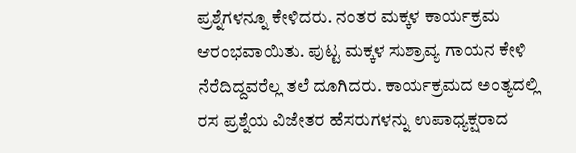ಪ್ರಶ್ನೆಗಳನ್ನೂ ಕೇಳಿದರು. ನಂತರ ಮಕ್ಕಳ ಕಾರ್ಯಕ್ರಮ ಆರಂಭವಾಯಿತು. ಪುಟ್ಟ ಮಕ್ಕಳ ಸುಶ್ರಾವ್ಯ ಗಾಯನ ಕೇಳಿ ನೆರೆದಿದ್ದವರೆಲ್ಲ ತಲೆ ದೂಗಿದರು. ಕಾರ್ಯಕ್ರಮದ ಅಂತ್ಯದಲ್ಲಿ ರಸ ಪ್ರಶ್ನೆಯ ವಿಜೇತರ ಹೆಸರುಗಳನ್ನು ಉಪಾಧ್ಯಕ್ಷರಾದ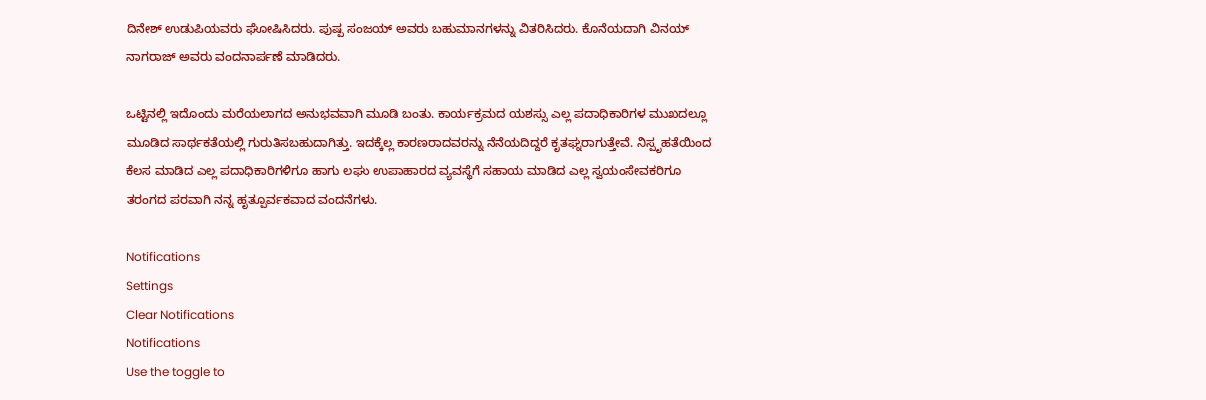ದಿನೇಶ್ ಉಡುಪಿಯವರು ಘೋಷಿಸಿದರು. ಪುಷ್ಪ ಸಂಜಯ್ ಅವರು ಬಹುಮಾನಗಳನ್ನು ವಿತರಿಸಿದರು. ಕೊನೆಯದಾಗಿ ವಿನಯ್ ನಾಗರಾಜ್ ಅವರು ವಂದನಾರ್ಪಣೆ ಮಾಡಿದರು.

ಒಟ್ಟಿನಲ್ಲಿ ಇದೊಂದು ಮರೆಯಲಾಗದ ಅನುಭವವಾಗಿ ಮೂಡಿ ಬಂತು. ಕಾರ್ಯಕ್ರಮದ ಯಶಸ್ಸು ಎಲ್ಲ ಪದಾಧಿಕಾರಿಗಳ ಮುಖದಲ್ಲೂ ಮೂಡಿದ ಸಾರ್ಥಕತೆಯಲ್ಲಿ ಗುರುತಿಸಬಹುದಾಗಿತ್ತು. ಇದಕ್ಕೆಲ್ಲ ಕಾರಣರಾದವರನ್ನು ನೆನೆಯದಿದ್ದರೆ ಕೃತಘ್ನರಾಗುತ್ತೇವೆ. ನಿಸ್ಪೃಹತೆಯಿಂದ ಕೆಲಸ ಮಾಡಿದ ಎಲ್ಲ ಪದಾಧಿಕಾರಿಗಳಿಗೂ ಹಾಗು ಲಘು ಉಪಾಹಾರದ ವ್ಯವಸ್ಥೆಗೆ ಸಹಾಯ ಮಾಡಿದ ಎಲ್ಲ ಸ್ವಯಂಸೇವಕರಿಗೂ ತರಂಗದ ಪರವಾಗಿ ನನ್ನ ಹೃತ್ಪೂರ್ವಕವಾದ ವಂದನೆಗಳು.

Notifications
Settings
Clear Notifications
Notifications
Use the toggle to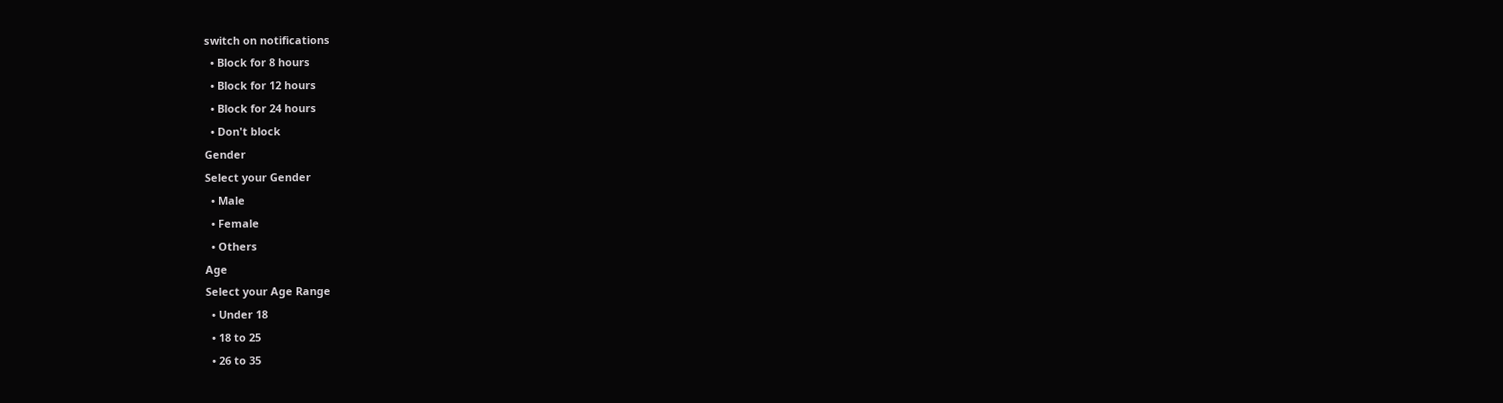switch on notifications
  • Block for 8 hours
  • Block for 12 hours
  • Block for 24 hours
  • Don't block
Gender
Select your Gender
  • Male
  • Female
  • Others
Age
Select your Age Range
  • Under 18
  • 18 to 25
  • 26 to 35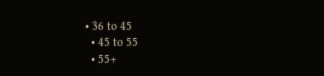• 36 to 45
  • 45 to 55
  • 55+